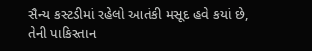સૈન્ય કસ્ટડીમાં રહેલો આતંકી મસૂદ હવે કયાં છે, તેની પાકિસ્તાન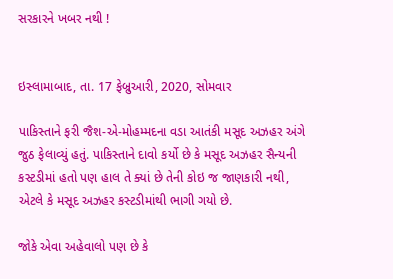સરકારને ખબર નથી !


ઇસ્લામાબાદ, તા. 17 ફેબ્રુઆરી, 2020, સોમવાર

પાકિસ્તાને ફરી જૈશ-એ-મોહમ્મદના વડા આતંકી મસૂદ અઝહર અંગે જુઠ ફેલાવ્યું હતું. પાકિસ્તાને દાવો કર્યો છે કે મસૂદ અઝહર સૈન્યની કસ્ટડીમાં હતો પણ હાલ તે ક્યાં છે તેની કોઇ જ જાણકારી નથી, એટલે કે મસૂદ અઝહર કસ્ટડીમાંથી ભાગી ગયો છે.

જોકે એવા અહેવાલો પણ છે કે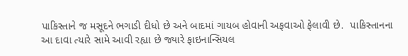પાકિસ્તાને જ મસૂદને ભગાડી દીધો છે અને બાદમાં ગાયબ હોવાની અફવાઓ ફેલાવી છે.  પાકિસ્તાનના આ દાવા ત્યારે સામે આવી રહ્યા છે જ્યારે ફાઇનાન્સિયલ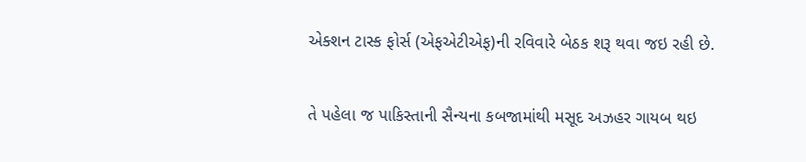એક્શન ટાસ્ક ફોર્સ (એફએટીએફ)ની રવિવારે બેઠક શરૂ થવા જઇ રહી છે.

તે પહેલા જ પાકિસ્તાની સૈન્યના કબજામાંથી મસૂદ અઝહર ગાયબ થઇ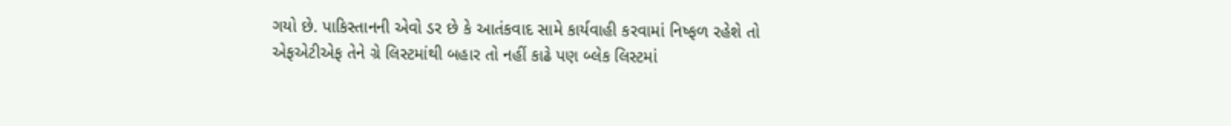ગયો છે. પાકિસ્તાનની એવો ડર છે કે આતંકવાદ સામે કાર્યવાહી કરવામાં નિષ્ફળ રહેશે તો એફએટીએફ તેને ગ્રે લિસ્ટમાંથી બહાર તો નહીં કાઢે પણ બ્લેક લિસ્ટમાં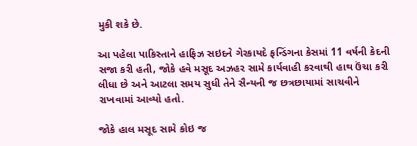મુકી શકે છે.

આ પહેલા પાકિસ્તાને હાફિઝ સઇદને ગેરકાયદે ફન્ડિંગના કેસમાં 11 વર્ષની કેદની સજા કરી હતી, જોકે હવે મસૂદ અઝહર સામે કાર્યવાહી કરવાથી હાથ ઉંચા કરી લીધા છે અને આટલા સમય સુધી તેને સૈન્યની જ છત્રછાયામાં સાચવીને રાખવામાં આવ્યો હતો.

જોકે હાલ મસૂદ સામે કોઇ જ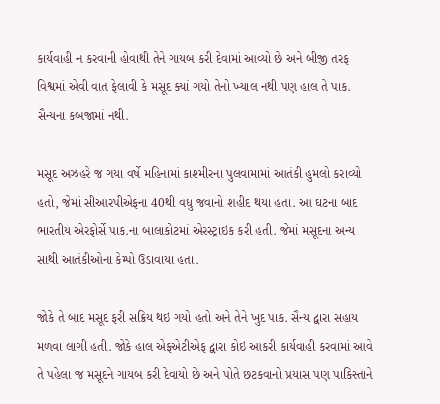કાર્યવાહી ન કરવાની હોવાથી તેને ગાયબ કરી દેવામાં આવ્યો છે અને બીજી તરફ વિશ્વમાં એવી વાત ફેલાવી કે મસૂદ ક્યાં ગયો તેનો ખ્યાલ નથી પણ હાલ તે પાક. સૈન્યના કબજામાં નથી.

મસૂદ અઝહરે જ ગયા વર્ષે મહિનામાં કાશ્મીરના પુલવામામાં આતંકી હુમલો કરાવ્યો હતો, જેમાં સીઆરપીએફના 40થી વધુ જવાનો શહીદ થયા હતા. આ ઘટના બાદ ભારતીય એરફોર્સે પાક.ના બાલાકોટમાં એરસ્ટ્રાઇક કરી હતી. જેમાં મસૂદના અન્ય સાથી આતંકીઓના કેમ્પો ઉડાવાયા હતા.

જોકે તે બાદ મસૂદ ફરી સક્રિય થઇ ગયો હતો અને તેને ખુદ પાક. સૈન્ય દ્વારા સહાય મળવા લાગી હતી. જોકે હાલ એફએટીએફ દ્વારા કોઇ આકરી કાર્યવાહી કરવામાં આવે તે પહેલા જ મસૂદને ગાયબ કરી દેવાયો છે અને પોતે છટકવાનો પ્રયાસ પણ પાકિસ્તાને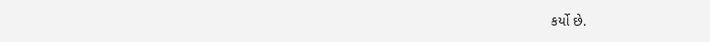કર્યો છે.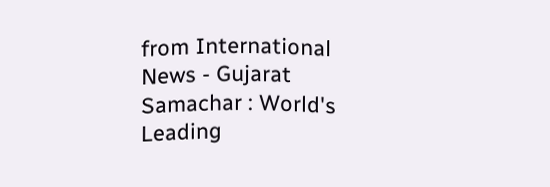from International News - Gujarat Samachar : World's Leading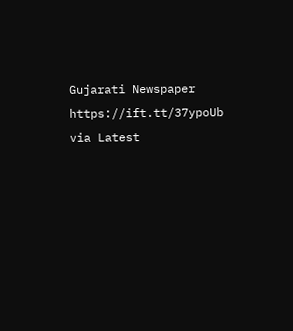Gujarati Newspaper https://ift.tt/37ypoUb
via Latest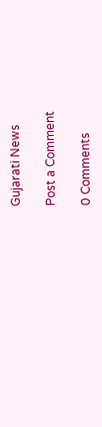Gujarati News

Post a Comment

0 Comments